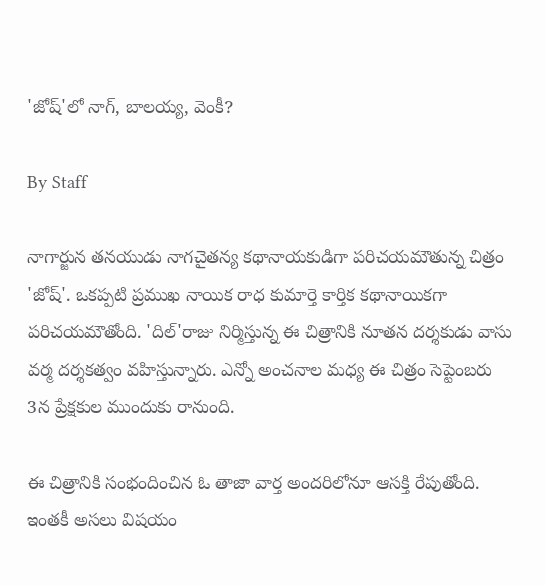'జోష్'లో నాగ్, బాలయ్య, వెంకీ?

By Staff

నాగార్జున తనయుడు నాగచైతన్య కథానాయకుడిగా పరిచయమౌతున్న చిత్రం 'జోష్'. ఒకప్పటి ప్రముఖ నాయిక రాధ కుమార్తె కార్తిక కథానాయికగా పరిచయమౌతోంది. 'దిల్'రాజు నిర్మిస్తున్న ఈ చిత్రానికి నూతన దర్శకుడు వాసు వర్మ దర్శకత్వం వహిస్తున్నారు. ఎన్నో అంచనాల మధ్య ఈ చిత్రం సెప్టెంబరు 3న ప్రేక్షకుల ముందుకు రానుంది.

ఈ చిత్రానికి సంభందించిన ఓ తాజా వార్త అందరిలోనూ ఆసక్తి రేపుతోంది. ఇంతకీ అసలు విషయం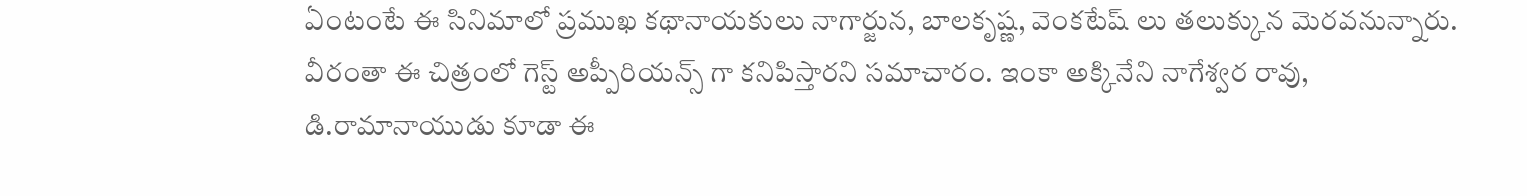ఏంటంటే ఈ సినిమాలో ప్రముఖ కథానాయకులు నాగార్జున, బాలకృష్ణ, వెంకటేష్ లు తలుక్కున మెరవనున్నారు. వీరంతా ఈ చిత్రంలో గెస్ట్ అప్పీరియన్స్ గా కనిపిస్తారని సమాచారం. ఇంకా అక్కినేని నాగేశ్వర రావు, డి.రామానాయుడు కూడా ఈ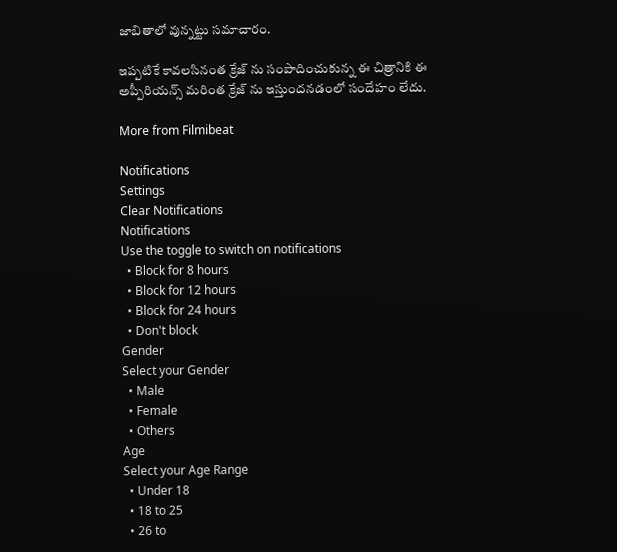జాబితాలో వున్నట్టు సమాచారం.

ఇప్పటికే కావలసినంత క్రేజ్ ను సంపాదించుకున్న ఈ చిత్రానికి ఈ అప్పీరియన్స్ మరింత క్రేజ్ ను ఇస్తుందనడంలో సందేహం లేదు.

More from Filmibeat

Notifications
Settings
Clear Notifications
Notifications
Use the toggle to switch on notifications
  • Block for 8 hours
  • Block for 12 hours
  • Block for 24 hours
  • Don't block
Gender
Select your Gender
  • Male
  • Female
  • Others
Age
Select your Age Range
  • Under 18
  • 18 to 25
  • 26 to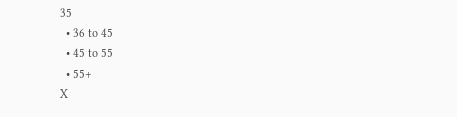35
  • 36 to 45
  • 45 to 55
  • 55+
X